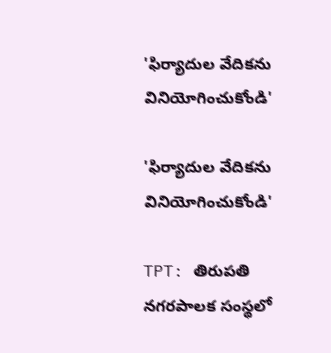'ఫిర్యాదుల వేదికను వినియోగించుకోండి'

'ఫిర్యాదుల వేదికను వినియోగించుకోండి'

TPT: తిరుపతి నగరపాలక సంస్థలో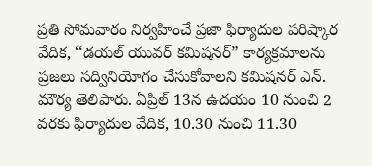ప్రతి సోమవారం నిర్వహించే ప్రజా ఫిర్యాదుల పరిష్కార వేదిక, “డయల్ యువర్ కమిషనర్” కార్యక్రమాలను ప్రజలు సద్వినియోగం చేసుకోవాలని కమిషనర్ ఎన్. మౌర్య తెలిపారు. ఏప్రిల్ 13న ఉదయం 10 నుంచి 2 వరకు ఫిర్యాదుల వేదిక, 10.30 నుంచి 11.30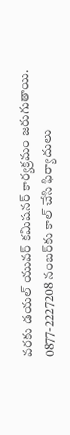వరకు డయల్ యువర్ కమిషనర్ కార్యక్రమం జరుగుతాయి. 0877-2227208 నంబర్‌కు కాల్ చేసి ఫిర్యాదులు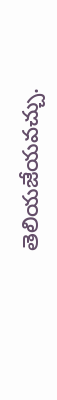తెలియజేయవచ్చు.